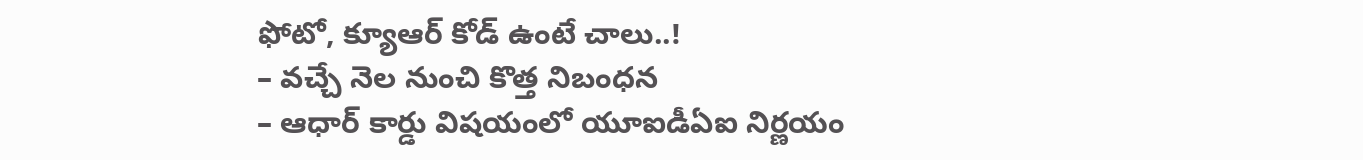ఫోటో, క్యూఆర్ కోడ్ ఉంటే చాలు..!
– వచ్చే నెల నుంచి కొత్త నిబంధన
– ఆధార్ కార్డు విషయంలో యూఐడీఏఐ నిర్ణయం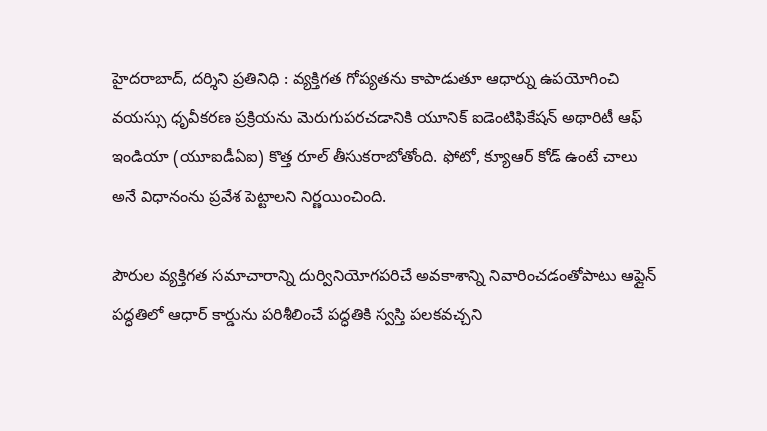హైదరాబాద్, దర్శిని ప్రతినిధి : వ్యక్తిగత గోప్యతను కాపాడుతూ ఆధార్ను ఉపయోగించి వయస్సు ధృవీకరణ ప్రక్రియను మెరుగుపరచడానికి యూనిక్ ఐడెంటిఫికేషన్ అథారిటీ ఆఫ్ ఇండియా (యూఐడీఏఐ) కొత్త రూల్ తీసుకరాబోతోంది. ఫోటో, క్యూఆర్ కోడ్ ఉంటే చాలు అనే విధానంను ప్రవేశ పెట్టాలని నిర్ణయించింది.

పౌరుల వ్యక్తిగత సమాచారాన్ని దుర్వినియోగపరిచే అవకాశాన్ని నివారించడంతోపాటు ఆఫ్లైన్ పద్ధతిలో ఆధార్ కార్డును పరిశీలించే పద్ధతికి స్వస్తి పలకవచ్చని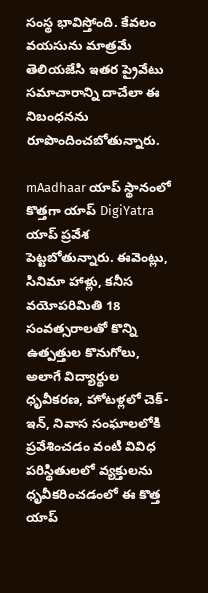సంస్థ భావిస్తోంది. కేవలం వయసును మాత్రమే తెలియజేసి ఇతర ప్రైవేటు సమాచారాన్ని దాచేలా ఈ నిబంధనను రూపొందించబోతున్నారు.

mAadhaar యాప్ స్థానంలో కొత్తగా యాప్ DigiYatra యాప్ ప్రవేశ పెట్టబోతున్నారు. ఈవెంట్లు, సినిమా హాళ్లు, కనీస వయోపరిమితి 18 సంవత్సరాలతో కొన్ని ఉత్పత్తుల కొనుగోలు, అలాగే విద్యార్థుల ధృవీకరణ, హోటళ్లలో చెక్-ఇన్, నివాస సంఘాలలోకి ప్రవేశించడం వంటి వివిధ పరిస్థితులలో వ్యక్తులను ధృవీకరించడంలో ఈ కొత్త యాప్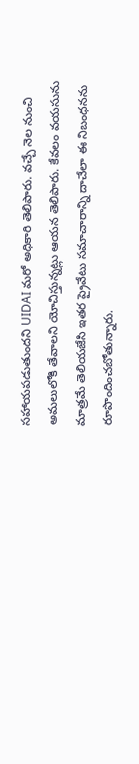సహాయపడుతుందని UIDAI మరో అధికారి తెలిపారు. వచ్చే నెల నుంచి అమలులోకి తేవాలని యోచిస్తున్నట్లు ఆయన తెలిపారు. కేవలం వయసును మాత్రమే తెలియజేసి ఇతర ప్రైవేటు సమాచారాన్ని దాచేలా ఈ నిబంధనను రూపొందించబోతున్నారు.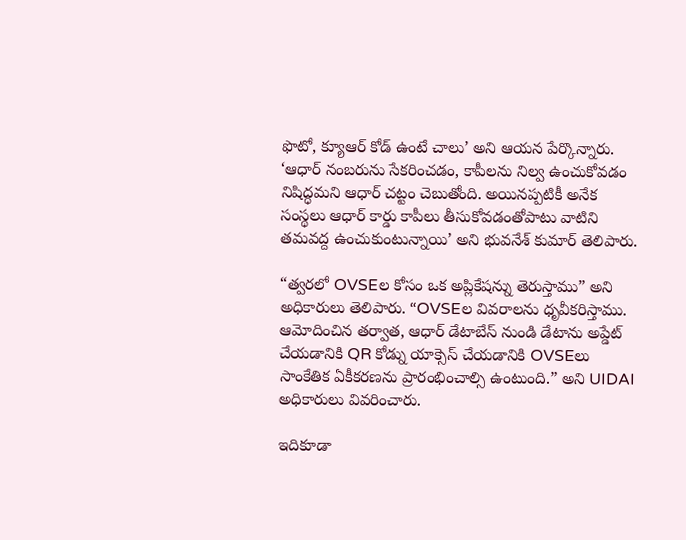ఫొటో, క్యూఆర్ కోడ్ ఉంటే చాలు’ అని ఆయన పేర్కొన్నారు. ‘ఆధార్ నంబరును సేకరించడం, కాపీలను నిల్వ ఉంచుకోవడం నిషిద్ధమని ఆధార్ చట్టం చెబుతోంది. అయినప్పటికీ అనేక సంస్థలు ఆధార్ కార్డు కాపీలు తీసుకోవడంతోపాటు వాటిని తమవద్ద ఉంచుకుంటున్నాయి’ అని భువనేశ్ కుమార్ తెలిపారు.

“త్వరలో OVSEల కోసం ఒక అప్లికేషన్ను తెరుస్తాము” అని అధికారులు తెలిపారు. “OVSEల వివరాలను ధృవీకరిస్తాము. ఆమోదించిన తర్వాత, ఆధార్ డేటాబేస్ నుండి డేటాను అప్డేట్ చేయడానికి QR కోడ్ను యాక్సెస్ చేయడానికి OVSEలు సాంకేతిక ఏకీకరణను ప్రారంభించాల్సి ఉంటుంది.” అని UIDAI అధికారులు వివరించారు.

ఇదికూడా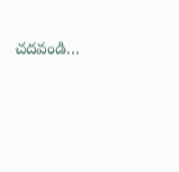చదవండి…